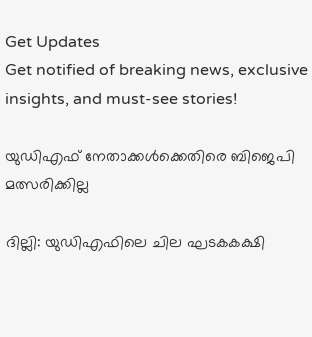Get Updates
Get notified of breaking news, exclusive insights, and must-see stories!

യുഡിഎഫ് നേതാക്കള്‍ക്കെതിരെ ബിജെപി മത്സരിക്കില്ല

ദില്ലി: യുഡിഎഫിലെ ചില ഘടകകക്ഷി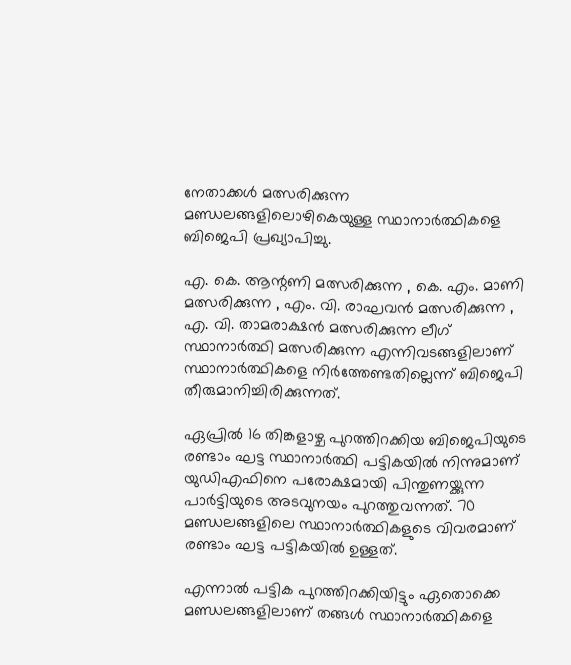നേതാക്കള്‍ മത്സരിക്കുന്ന മണ്ഡലങ്ങളിലൊഴികെയുള്ള സ്ഥാനാര്‍ത്ഥികളെ ബിജെപി പ്രഖ്യാപിച്ചു.

എ. കെ. ആന്റണി മത്സരിക്കുന്ന , കെ. എം. മാണി മത്സരിക്കുന്ന , എം. വി. രാഘവന്‍ മത്സരിക്കുന്ന , എ. വി. താമരാക്ഷന്‍ മത്സരിക്കുന്ന ലീഗ് സ്ഥാനാര്‍ത്ഥി മത്സരിക്കുന്ന എന്നിവടങ്ങളിലാണ് സ്ഥാനാര്‍ത്ഥികളെ നിര്‍ത്തേണ്ടതില്ലെന്ന് ബിജെപി തീരുമാനിച്ചിരിക്കുന്നത്.

ഏപ്രില്‍ 16 തിങ്കളാഴ്ച പുറത്തിറക്കിയ ബിജെപിയുടെ രണ്ടാം ഘട്ട സ്ഥാനാര്‍ത്ഥി പട്ടികയില്‍ നിന്നുമാണ് യുഡിഎഫിനെ പരോക്ഷമായി പിന്തുണയ്ക്കുന്ന പാര്‍ട്ടിയുടെ അടവുനയം പുറത്തുവന്നത്. 70 മണ്ഡലങ്ങളിലെ സ്ഥാനാര്‍ത്ഥികളുടെ വിവരമാണ് രണ്ടാം ഘട്ട പട്ടികയില്‍ ഉള്ളത്.

എന്നാല്‍ പട്ടിക പുറത്തിറക്കിയിട്ടും ഏതൊക്കെ മണ്ഡലങ്ങളിലാണ് തങ്ങള്‍ സ്ഥാനാര്‍ത്ഥികളെ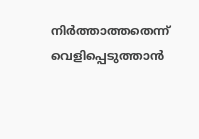നിര്‍ത്താത്തതെന്ന് വെളിപ്പെടുത്താന്‍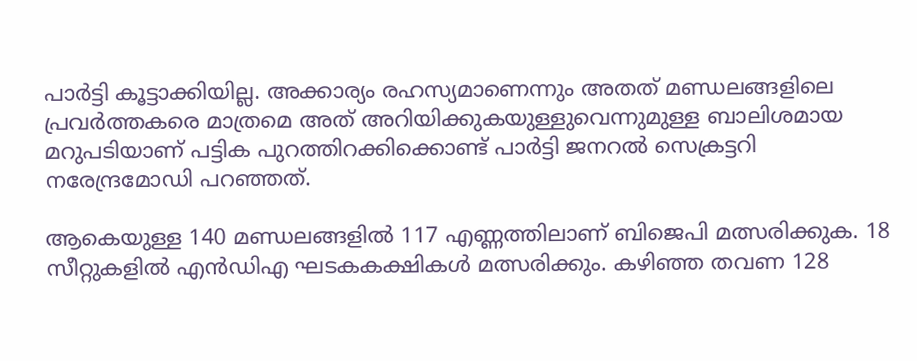പാര്‍ട്ടി കൂട്ടാക്കിയില്ല. അക്കാര്യം രഹസ്യമാണെന്നും അതത് മണ്ഡലങ്ങളിലെ പ്രവര്‍ത്തകരെ മാത്രമെ അത് അറിയിക്കുകയുള്ളുവെന്നുമുള്ള ബാലിശമായ മറുപടിയാണ് പട്ടിക പുറത്തിറക്കിക്കൊണ്ട് പാര്‍ട്ടി ജനറല്‍ സെക്രട്ടറി നരേന്ദ്രമോഡി പറഞ്ഞത്.

ആകെയുള്ള 140 മണ്ഡലങ്ങളില്‍ 117 എണ്ണത്തിലാണ് ബിജെപി മത്സരിക്കുക. 18 സീറ്റുകളില്‍ എന്‍ഡിഎ ഘടകകക്ഷികള്‍ മത്സരിക്കും. കഴിഞ്ഞ തവണ 128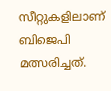സീറ്റുകളിലാണ് ബിജെപി മത്സരിച്ചത്.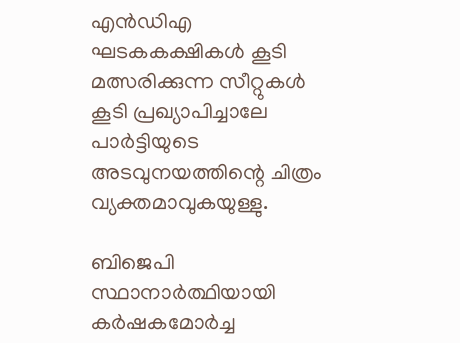എന്‍ഡിഎ ഘടകകക്ഷികള്‍ കൂടി മത്സരിക്കുന്ന സീറ്റുകള്‍ കൂടി പ്രഖ്യാപിച്ചാലേ പാര്‍ട്ടിയുടെ അടവുനയത്തിന്റെ ചിത്രം വ്യക്തമാവുകയുള്ളു.

ബിജെപി സ്ഥാനാര്‍ത്ഥിയായി കര്‍ഷകമോര്‍ച്ച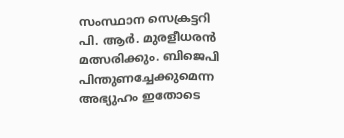സംസ്ഥാന സെക്രട്ടറി പി. ആര്‍. മുരളീധരന്‍ മത്സരിക്കും. ബിജെപി പിന്തുണച്ചേക്കുമെന്ന അഭ്യുഹം ഇതോടെ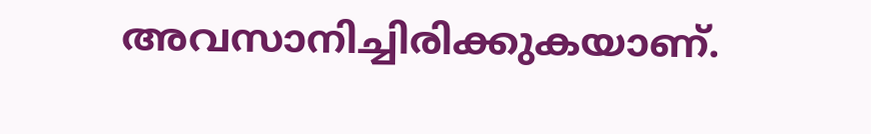അവസാനിച്ചിരിക്കുകയാണ്.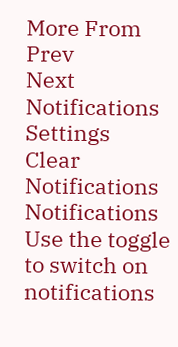More From
Prev
Next
Notifications
Settings
Clear Notifications
Notifications
Use the toggle to switch on notifications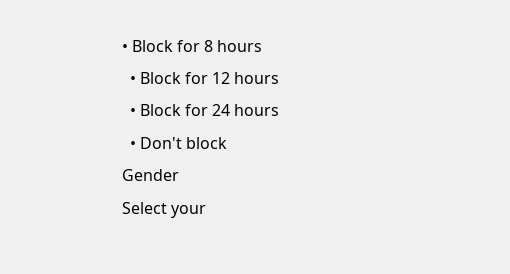• Block for 8 hours
  • Block for 12 hours
  • Block for 24 hours
  • Don't block
Gender
Select your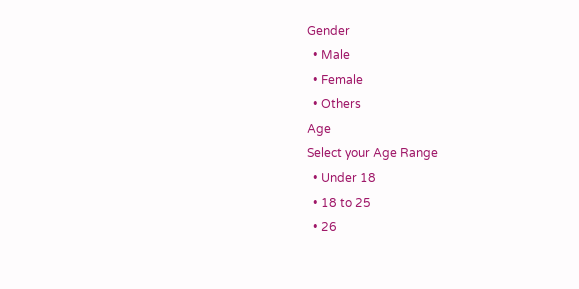Gender
  • Male
  • Female
  • Others
Age
Select your Age Range
  • Under 18
  • 18 to 25
  • 26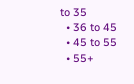to 35
  • 36 to 45
  • 45 to 55
  • 55+